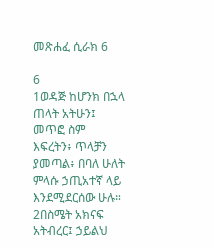መጽሐፈ ሲራክ 6

6
1ወዳጅ ከሆንክ በኋላ ጠላት አትሁን፤ መጥፎ ስም እፍረትን፥ ጥላቻን ያመጣል፥ በባለ ሁለት ምላሱ ኃጢአተኛ ላይ እንደሚደርሰው ሁሉ። 2በስሜት አክናፍ አትብረር፤ ኃይልህ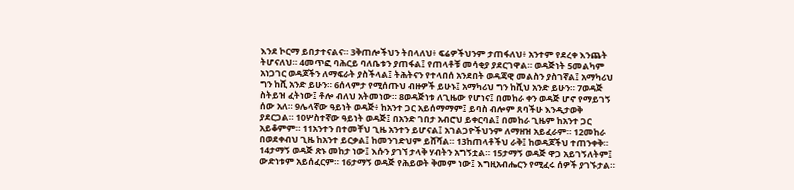እንደ ኮርማ ይበታተናልና። 3ቅጠሎችህን ትበላለህ፥ ፍሬዎችህንም ታጠፋለህ፥ አንተም የደረቀ እንጨት ትሆናለህ። 4መጥፎ ባሕርይ ባለቤቱን ያጠፋል፤ የጠላቶቹ መሳቂያ ያደርገዋል። ወዳጅነት 5መልካም አነጋገር ወዳጆችን ለማፍራት ያስችላል፤ ትሕትናን የተላበሰ አንደበት ወዳጃዊ መልስን ያስገኛል፤ አማካሪህ ግን ከሺ አንድ ይሁን። 6ሰላምታ የሚሰጡህ ብዙዎች ይሁኑ፤ አማካሪህ ግን ከሺህ አንድ ይሁን። 7ወዳጅ ስትይዝ ፈትነው፤ ቶሎ ብለህ አትመነው። 8ወዳጅነቱ ለጊዜው የሆነና፤ በመከራ ቀን ወዳጅ ሆኖ የማይገኝ ሰው አለ። 9ሌላኛው ዓይነት ወዳጅ፥ ከአንተ ጋር አይሰማማም፤ ይባስ ብሎም ጸባችሁ እንዲታወቅ ያደርጋል። 10ሦስተኛው ዓይነት ወዳጅ፤ በአንድ ገበታ አብሮህ ይቀርባል፤ በመከራ ጊዜም ከአንተ ጋር አይቆምም። 11አንተን በተመቸህ ጊዜ አንተን ይሆናል፤ አገልጋዮችህንም ለማዘዝ አይፈራም። 12መከራ በወደቀብህ ጊዜ ከአንተ ይርቃል፤ ከመንገድህም ይሸሻል። 13ከጠላቶችህ ራቅ፤ ከወዳጆችህ ተጠንቀቅ። 14ታማኝ ወዳጅ ጽኑ መከታ ነው፤ እሱን ያገኘ ታላቅ ሃብትን አግኝቷል። 15ታማኝ ወዳጅ ዋጋ አይገኝለትም፤ ውድነቱም አይሰፈርም። 16ታማኝ ወዳጅ የሕይወት ቅመም ነው፤ እግዚአብሔርን የሚፈሩ ሰዎች ያገኙታል።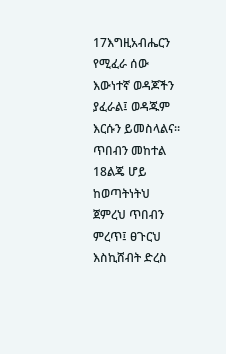17እግዚአብሔርን የሚፈራ ሰው እውነተኛ ወዳጆችን ያፈራል፤ ወዳጁም እርሱን ይመስላልና።
ጥበብን መከተል
18ልጄ ሆይ ከወጣትነትህ ጀምረህ ጥበብን ምረጥ፤ ፀጉርህ እስኪሸብት ድረስ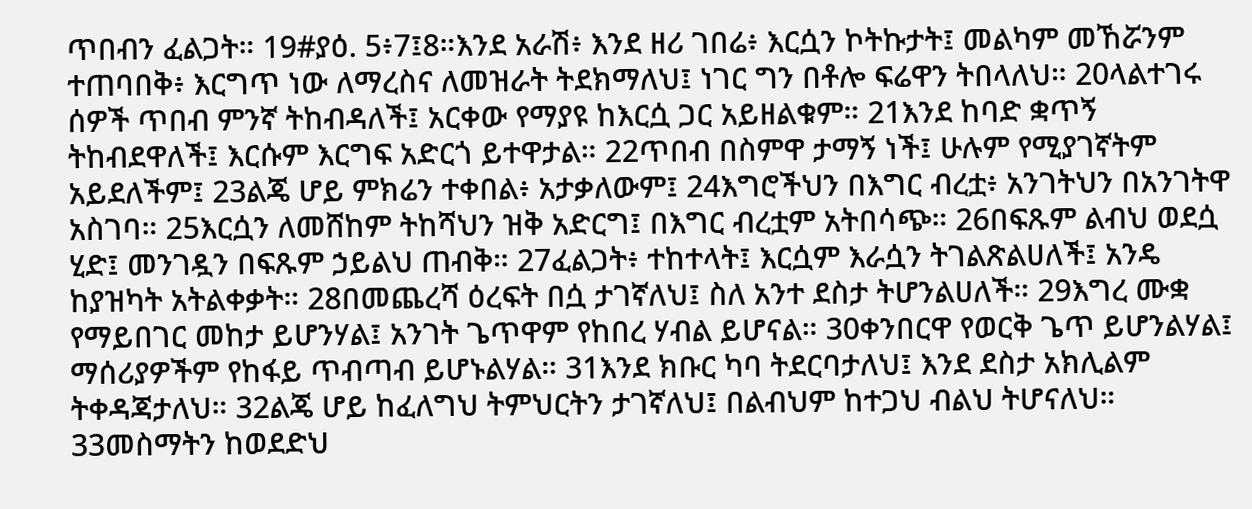ጥበብን ፈልጋት። 19#ያዕ. 5፥7፤8።እንደ አራሽ፥ እንደ ዘሪ ገበሬ፥ እርሷን ኮትኩታት፤ መልካም መኸሯንም ተጠባበቅ፥ እርግጥ ነው ለማረስና ለመዝራት ትደክማለህ፤ ነገር ግን በቶሎ ፍሬዋን ትበላለህ። 20ላልተገሩ ሰዎች ጥበብ ምንኛ ትከብዳለች፤ አርቀው የማያዩ ከእርሷ ጋር አይዘልቁም። 21እንደ ከባድ ቋጥኝ ትከብደዋለች፤ እርሱም እርግፍ አድርጎ ይተዋታል። 22ጥበብ በስምዋ ታማኝ ነች፤ ሁሉም የሚያገኛትም አይደለችም፤ 23ልጄ ሆይ ምክሬን ተቀበል፥ አታቃለውም፤ 24እግሮችህን በእግር ብረቷ፥ አንገትህን በአንገትዋ አስገባ። 25እርሷን ለመሸከም ትከሻህን ዝቅ አድርግ፤ በእግር ብረቷም አትበሳጭ። 26በፍጹም ልብህ ወደሷ ሂድ፤ መንገዷን በፍጹም ኃይልህ ጠብቅ። 27ፈልጋት፥ ተከተላት፤ እርሷም እራሷን ትገልጽልሀለች፤ አንዴ ከያዝካት አትልቀቃት። 28በመጨረሻ ዕረፍት በሷ ታገኛለህ፤ ስለ አንተ ደስታ ትሆንልሀለች። 29እግረ ሙቋ የማይበገር መከታ ይሆንሃል፤ አንገት ጌጥዋም የከበረ ሃብል ይሆናል። 30ቀንበርዋ የወርቅ ጌጥ ይሆንልሃል፤ ማሰሪያዎችም የከፋይ ጥብጣብ ይሆኑልሃል። 31እንደ ክቡር ካባ ትደርባታለህ፤ እንደ ደስታ አክሊልም ትቀዳጃታለህ። 32ልጄ ሆይ ከፈለግህ ትምህርትን ታገኛለህ፤ በልብህም ከተጋህ ብልህ ትሆናለህ። 33መስማትን ከወደድህ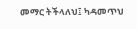መማር ትችላለህ፤ ካዳመጥህ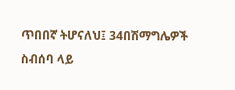ጥበበኛ ትሆናለህ፤ 34በሽማግሌዎች ስብሰባ ላይ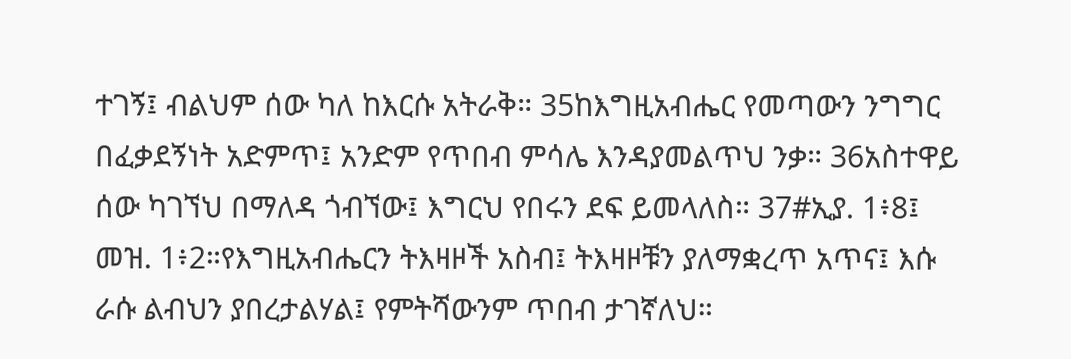ተገኝ፤ ብልህም ሰው ካለ ከእርሱ አትራቅ። 35ከእግዚአብሔር የመጣውን ንግግር በፈቃደኝነት አድምጥ፤ አንድም የጥበብ ምሳሌ እንዳያመልጥህ ንቃ። 36አስተዋይ ሰው ካገኘህ በማለዳ ጎብኘው፤ እግርህ የበሩን ደፍ ይመላለስ። 37#ኢያ. 1፥8፤ መዝ. 1፥2።የእግዚአብሔርን ትእዛዞች አስብ፤ ትእዛዞቹን ያለማቋረጥ አጥና፤ እሱ ራሱ ልብህን ያበረታልሃል፤ የምትሻውንም ጥበብ ታገኛለህ።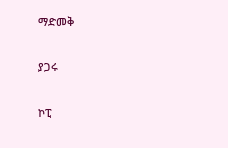ማድመቅ

ያጋሩ

ኮፒ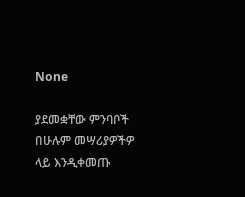None

ያደመቋቸው ምንባቦች በሁሉም መሣሪያዎችዎ ላይ እንዲቀመጡ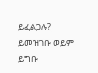ይፈልጋሉ? ይመዝገቡ ወይም ይግቡ